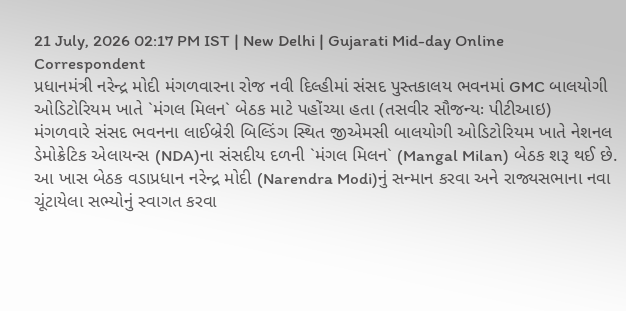21 July, 2026 02:17 PM IST | New Delhi | Gujarati Mid-day Online Correspondent
પ્રધાનમંત્રી નરેન્દ્ર મોદી મંગળવારના રોજ નવી દિલ્હીમાં સંસદ પુસ્તકાલય ભવનમાં GMC બાલયોગી ઓડિટોરિયમ ખાતે `મંગલ મિલન` બેઠક માટે પહોંચ્યા હતા (તસવીર સૌજન્યઃ પીટીઆઇ)
મંગળવારે સંસદ ભવનના લાઈબ્રેરી બિલ્ડિંગ સ્થિત જીએમસી બાલયોગી ઓડિટોરિયમ ખાતે નેશનલ ડેમોક્રેટિક એલાયન્સ (NDA)ના સંસદીય દળની `મંગલ મિલન` (Mangal Milan) બેઠક શરૂ થઈ છે. આ ખાસ બેઠક વડાપ્રધાન નરેન્દ્ર મોદી (Narendra Modi)નું સન્માન કરવા અને રાજ્યસભાના નવા ચૂંટાયેલા સભ્યોનું સ્વાગત કરવા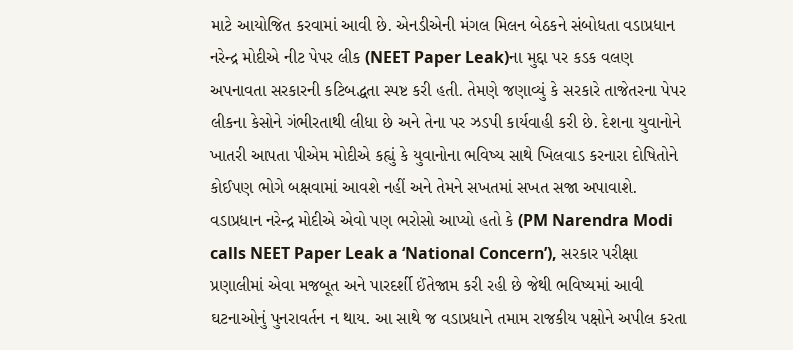માટે આયોજિત કરવામાં આવી છે. એનડીએની મંગલ મિલન બેઠકને સંબોધતા વડાપ્રધાન નરેન્દ્ર મોદીએ નીટ પેપર લીક (NEET Paper Leak)ના મુદ્દા પર કડક વલણ અપનાવતા સરકારની કટિબદ્ધતા સ્પષ્ટ કરી હતી. તેમણે જણાવ્યું કે સરકારે તાજેતરના પેપર લીકના કેસોને ગંભીરતાથી લીધા છે અને તેના પર ઝડપી કાર્યવાહી કરી છે. દેશના યુવાનોને ખાતરી આપતા પીએમ મોદીએ કહ્યું કે યુવાનોના ભવિષ્ય સાથે ખિલવાડ કરનારા દોષિતોને કોઈપણ ભોગે બક્ષવામાં આવશે નહીં અને તેમને સખતમાં સખત સજા અપાવાશે.
વડાપ્રધાન નરેન્દ્ર મોદીએ એવો પણ ભરોસો આપ્યો હતો કે (PM Narendra Modi calls NEET Paper Leak a ‘National Concern’), સરકાર પરીક્ષા પ્રણાલીમાં એવા મજબૂત અને પારદર્શી ઈંતેજામ કરી રહી છે જેથી ભવિષ્યમાં આવી ઘટનાઓનું પુનરાવર્તન ન થાય. આ સાથે જ વડાપ્રધાને તમામ રાજકીય પક્ષોને અપીલ કરતા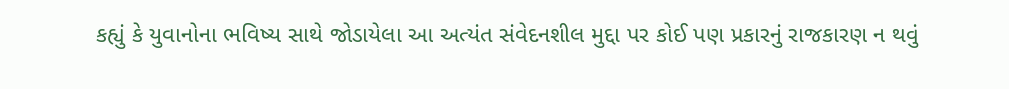કહ્યું કે યુવાનોના ભવિષ્ય સાથે જોડાયેલા આ અત્યંત સંવેદનશીલ મુદ્દા પર કોઈ પણ પ્રકારનું રાજકારણ ન થવું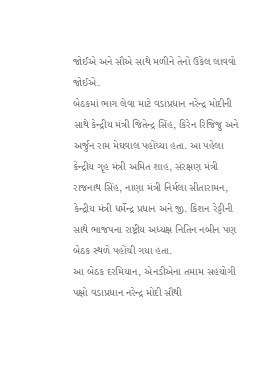જોઈએ અને સૌએ સાથે મળીને તેનો ઉકેલ લાવવો જોઈએ.
બેઠકમાં ભાગ લેવા માટે વડાપ્રધાન નરેન્દ્ર મોદીની સાથે કેન્દ્રીય મંત્રી જિતેન્દ્ર સિંહ, કિરેન રિજિજુ અને અર્જુન રામ મેઘવાલ પહોંચ્યા હતા. આ પહેલા કેન્દ્રીય ગૃહ મંત્રી અમિત શાહ, સંરક્ષણ મંત્રી રાજનાથ સિંહ, નાણા મંત્રી નિર્મલા સીતારામન, કેન્દ્રીય મંત્રી ધર્મેન્દ્ર પ્રધાન અને જી. કિશન રેડ્ડીની સાથે ભાજપના રાષ્ટ્રીય અધ્યક્ષ નિતિન નબીન પણ બેઠક સ્થળે પહોંચી ગયા હતા.
આ બેઠક દરમિયાન, એનડીએના તમામ સહયોગી પક્ષો વડાપ્રધાન નરેન્દ્ર મોદી સૌથી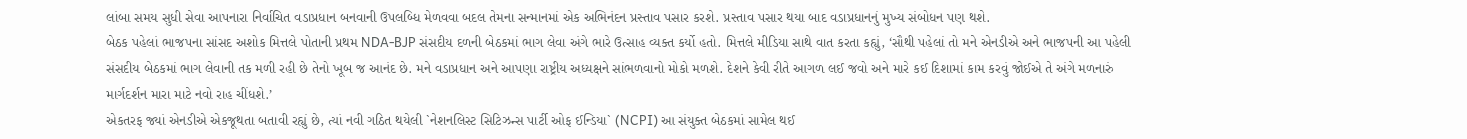લાંબા સમય સુધી સેવા આપનારા નિર્વાચિત વડાપ્રધાન બનવાની ઉપલબ્ધિ મેળવવા બદલ તેમના સન્માનમાં એક અભિનંદન પ્રસ્તાવ પસાર કરશે. પ્રસ્તાવ પસાર થયા બાદ વડાપ્રધાનનું મુખ્ય સંબોધન પણ થશે.
બેઠક પહેલાં ભાજપના સાંસદ અશોક મિત્તલે પોતાની પ્રથમ NDA-BJP સંસદીય દળની બેઠકમાં ભાગ લેવા અંગે ભારે ઉત્સાહ વ્યક્ત કર્યો હતો. મિત્તલે મીડિયા સાથે વાત કરતા કહ્યું, ‘સૌથી પહેલાં તો મને એનડીએ અને ભાજપની આ પહેલી સંસદીય બેઠકમાં ભાગ લેવાની તક મળી રહી છે તેનો ખૂબ જ આનંદ છે. મને વડાપ્રધાન અને આપણા રાષ્ટ્રીય અધ્યક્ષને સાંભળવાનો મોકો મળશે. દેશને કેવી રીતે આગળ લઈ જવો અને મારે કઈ દિશામાં કામ કરવું જોઈએ તે અંગે મળનારું માર્ગદર્શન મારા માટે નવો રાહ ચીંધશે.’
એકતરફ જ્યાં એનડીએ એકજૂથતા બતાવી રહ્યું છે, ત્યાં નવી ગઠિત થયેલી `નેશનલિસ્ટ સિટિઝન્સ પાર્ટી ઓફ ઈન્ડિયા` (NCPI) આ સંયુક્ત બેઠકમાં સામેલ થઈ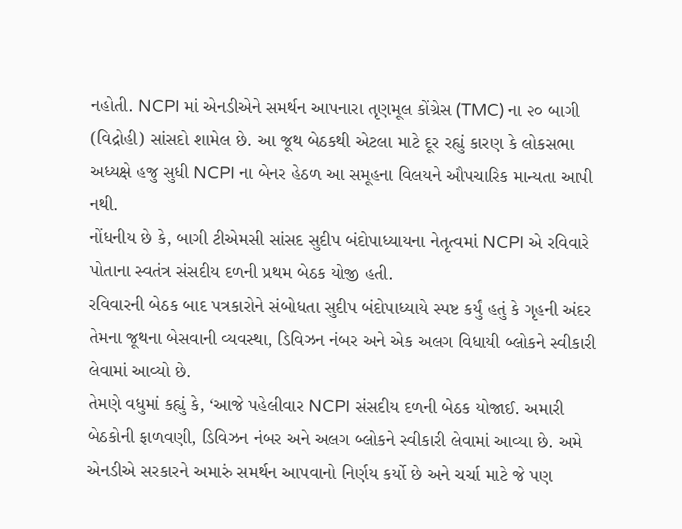નહોતી. NCPI માં એનડીએને સમર્થન આપનારા તૃણમૂલ કોંગ્રેસ (TMC) ના ૨૦ બાગી (વિદ્રોહી) સાંસદો શામેલ છે. આ જૂથ બેઠકથી એટલા માટે દૂર રહ્યું કારણ કે લોકસભા અધ્યક્ષે હજુ સુધી NCPI ના બેનર હેઠળ આ સમૂહના વિલયને ઔપચારિક માન્યતા આપી નથી.
નોંધનીય છે કે, બાગી ટીએમસી સાંસદ સુદીપ બંદોપાધ્યાયના નેતૃત્વમાં NCPI એ રવિવારે પોતાના સ્વતંત્ર સંસદીય દળની પ્રથમ બેઠક યોજી હતી.
રવિવારની બેઠક બાદ પત્રકારોને સંબોધતા સુદીપ બંદોપાધ્યાયે સ્પષ્ટ કર્યું હતું કે ગૃહની અંદર તેમના જૂથના બેસવાની વ્યવસ્થા, ડિવિઝન નંબર અને એક અલગ વિધાયી બ્લોકને સ્વીકારી લેવામાં આવ્યો છે.
તેમણે વધુમાં કહ્યું કે, ‘આજે પહેલીવાર NCPI સંસદીય દળની બેઠક યોજાઈ. અમારી બેઠકોની ફાળવણી, ડિવિઝન નંબર અને અલગ બ્લોકને સ્વીકારી લેવામાં આવ્યા છે. અમે એનડીએ સરકારને અમારું સમર્થન આપવાનો નિર્ણય કર્યો છે અને ચર્ચા માટે જે પણ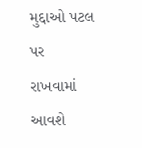મુદ્દાઓ પટલ પર રાખવામાં આવશે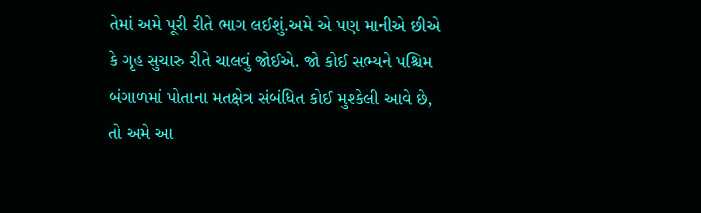તેમાં અમે પૂરી રીતે ભાગ લઈશું.અમે એ પણ માનીએ છીએ કે ગૃહ સુચારુ રીતે ચાલવું જોઈએ. જો કોઈ સભ્યને પશ્ચિમ બંગાળમાં પોતાના મતક્ષેત્ર સંબંધિત કોઈ મુશ્કેલી આવે છે, તો અમે આ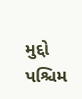મુદ્દો પશ્ચિમ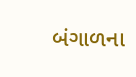બંગાળના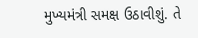મુખ્યમંત્રી સમક્ષ ઉઠાવીશું. તે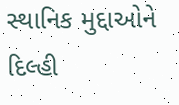સ્થાનિક મુદ્દાઓને દિલ્હી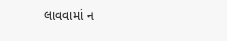લાવવામાં ન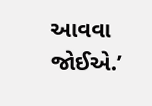આવવા જોઈએ.’